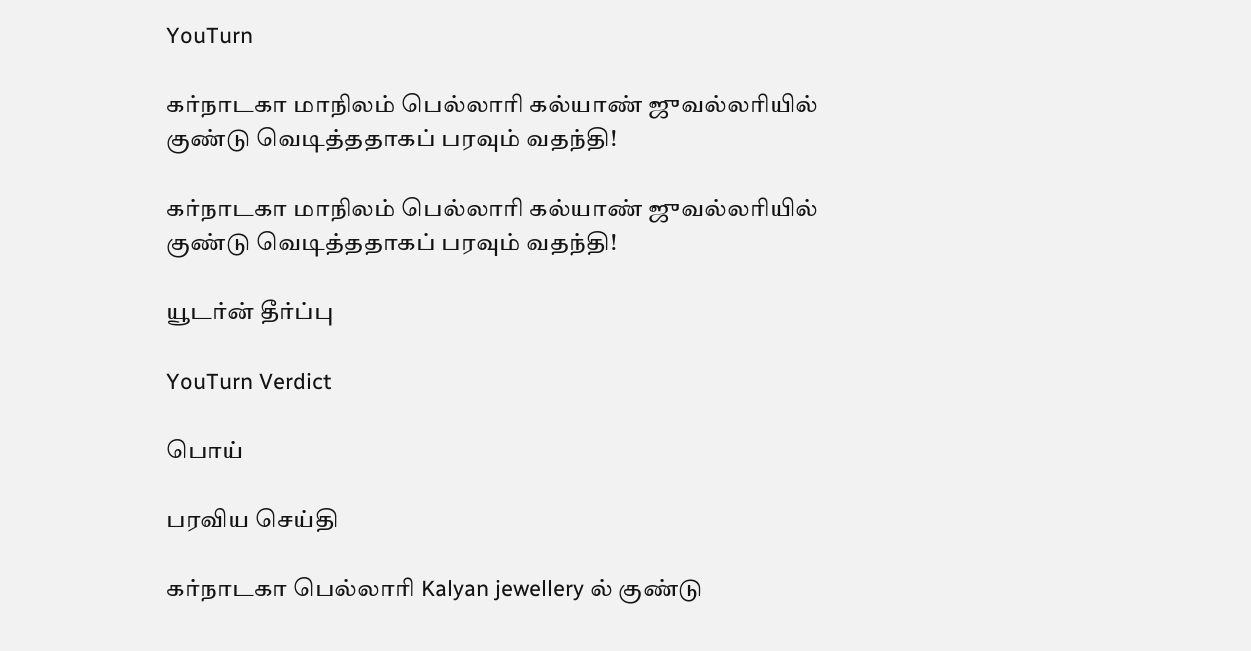YouTurn

கர்நாடகா மாநிலம் பெல்லாரி கல்யாண் ஜுவல்லரியில் குண்டு வெடித்ததாகப் பரவும் வதந்தி!

கர்நாடகா மாநிலம் பெல்லாரி கல்யாண் ஜுவல்லரியில் குண்டு வெடித்ததாகப் பரவும் வதந்தி!

யூடர்ன் தீர்ப்பு

YouTurn Verdict

பொய்

பரவிய செய்தி

கர்நாடகா பெல்லாரி Kalyan jewellery ல் குண்டு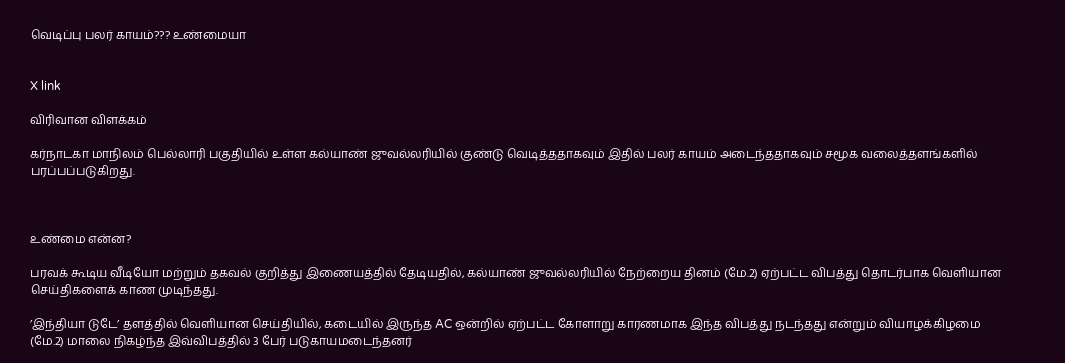வெடிப்பு பலர் காயம்??? உண்மையா


X link

விரிவான விளக்கம்

கர்நாடகா மாநிலம் பெல்லாரி பகுதியில் உள்ள கல்யாண் ஜுவல்லரியில் குண்டு வெடித்ததாகவும் இதில் பலர் காயம் அடைந்ததாகவும் சமூக வலைத்தளங்களில் பரப்பப்படுகிறது.



உண்மை என்ன?

பரவக் கூடிய வீடியோ மற்றும் தகவல் குறித்து இணையத்தில் தேடியதில், கல்யாண் ஜுவல்லரியில் நேற்றைய தினம் (மே.2) ஏற்பட்ட விபத்து தொடர்பாக வெளியான செய்திகளைக் காண முடிந்தது.

’இந்தியா டுடே’ தளத்தில் வெளியான செய்தியில், கடையில் இருந்த AC ஒன்றில் ஏற்பட்ட கோளாறு காரணமாக இந்த விபத்து நடந்தது என்றும் வியாழக்கிழமை (மே.2) மாலை நிகழ்ந்த இவ்விபத்தில் 3 பேர் படுகாயமடைந்தனர்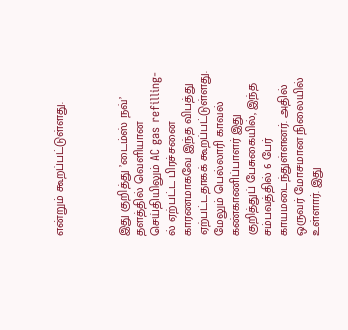என்றும் கூறப்பட்டுள்ளது.



இது குறித்து ’டைம்ஸ் நவ்’ தளத்தில் வெளியான செய்தியிலும் AC gas refilling-ல் ஏற்பட்ட பிரச்சனை காரணமாகவே இந்த விபத்து ஏற்பட்டதாகக் கூறப்பட்டுள்ளது. மேலும் பெல்லாரி காவல் கண்காணிப்பாளர் இது குறித்துப் பேசுகையில், இந்த சம்பவத்தில் 6 பேர் காயமடைந்துள்ளனர். அதில் ஒருவர் மோசமான நிலையில் உள்ளார். இது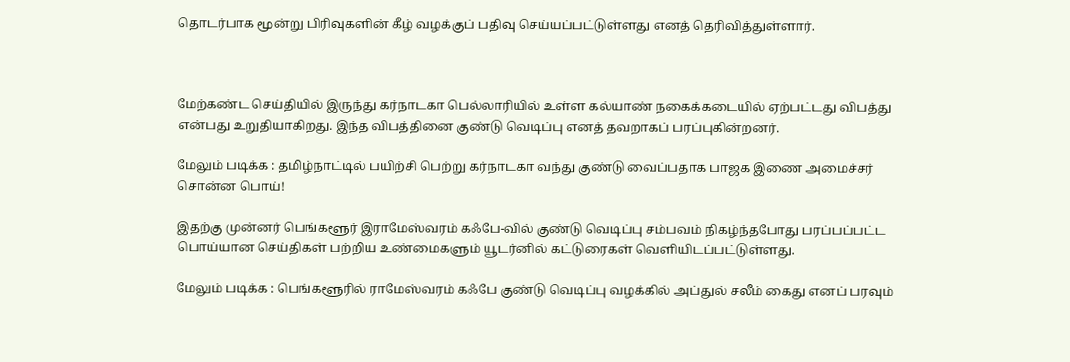தொடர்பாக மூன்று பிரிவுகளின் கீழ் வழக்குப் பதிவு செய்யப்பட்டுள்ளது எனத் தெரிவித்துள்ளார்.



மேற்கண்ட செய்தியில் இருந்து கர்நாடகா பெல்லாரியில் உள்ள கல்யாண் நகைக்கடையில் ஏற்பட்டது விபத்து என்பது உறுதியாகிறது. இந்த விபத்தினை குண்டு வெடிப்பு எனத் தவறாகப் பரப்புகின்றனர்.

மேலும் படிக்க : தமிழ்நாட்டில் பயிற்சி பெற்று கர்நாடகா வந்து குண்டு வைப்பதாக பாஜக இணை அமைச்சர் சொன்ன பொய்!

இதற்கு முன்னர் பெங்களூர் இராமேஸ்வரம் கஃபே-வில் குண்டு வெடிப்பு சம்பவம் நிகழ்ந்தபோது பரப்பப்பட்ட பொய்யான செய்திகள் பற்றிய உண்மைகளும் யூடர்னில் கட்டுரைகள் வெளியிடப்பட்டுள்ளது.

மேலும் படிக்க : பெங்களூரில் ராமேஸ்வரம் கஃபே குண்டு வெடிப்பு வழக்கில் அப்துல் சலீம் கைது எனப் பரவும்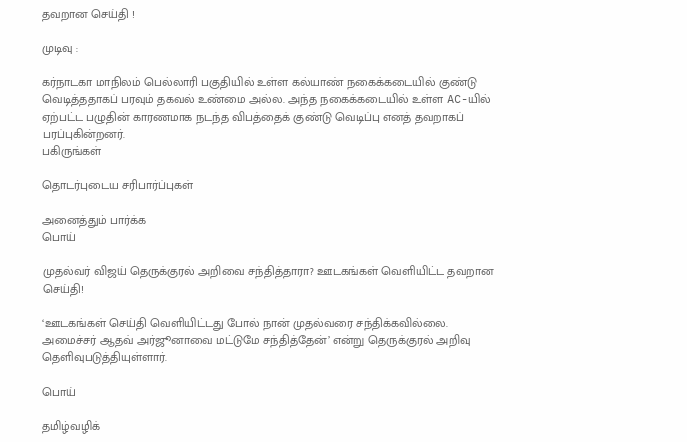தவறான செய்தி !

முடிவு :

கர்நாடகா மாநிலம் பெல்லாரி பகுதியில் உள்ள கல்யாண் நகைக்கடையில் குண்டு வெடித்ததாகப் பரவும் தகவல் உண்மை அல்ல. அந்த நகைக்கடையில் உள்ள AC-யில் ஏற்பட்ட பழுதின் காரணமாக நடந்த விபத்தைக் குண்டு வெடிப்பு எனத் தவறாகப் பரப்புகின்றனர்.
பகிருங்கள்

தொடர்புடைய சரிபார்ப்புகள்

அனைத்தும் பார்க்க
பொய்

முதல்வர் விஜய் தெருக்குரல் அறிவை சந்தித்தாரா? ஊடகங்கள் வெளியிட்ட தவறான செய்தி!

‘ஊடகங்கள் செய்தி வெளியிட்டது போல் நான் முதல்வரை சந்திக்கவில்லை. அமைச்சர் ஆதவ் அர்ஜூனாவை மட்டுமே சந்தித்தேன்’ என்று தெருக்குரல் அறிவு தெளிவுபடுத்தியுள்ளார்.

பொய்

தமிழ்வழிக்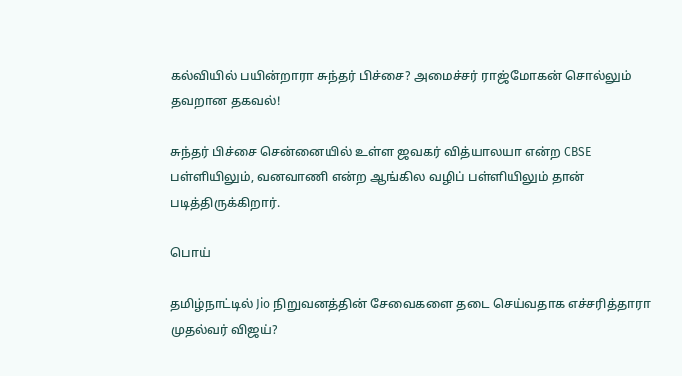கல்வியில் பயின்றாரா சுந்தர் பிச்சை? அமைச்சர் ராஜ்மோகன் சொல்லும் தவறான தகவல்!

சுந்தர் பிச்சை சென்னையில் உள்ள ஜவகர் வித்யாலயா என்ற CBSE பள்ளியிலும், வனவாணி என்ற ஆங்கில வழிப் பள்ளியிலும் தான் படித்திருக்கிறார்.

பொய்

தமிழ்நாட்டில் Jio நிறுவனத்தின் சேவைகளை தடை செய்வதாக எச்சரித்தாரா முதல்வர் விஜய்?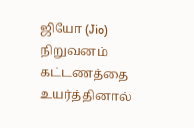ஜியோ (Jio) நிறுவனம் கட்டணத்தை உயர்த்தினால்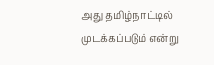அது தமிழ்நாட்டில் முடக்கப்படும் என்று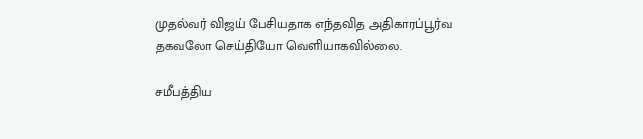முதல்வர் விஜய் பேசியதாக எந்தவித அதிகாரப்பூர்வ தகவலோ செய்தியோ வெளியாகவில்லை.

சமீபத்திய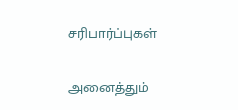சரிபார்ப்புகள்

அனைத்தும்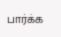பார்க்க